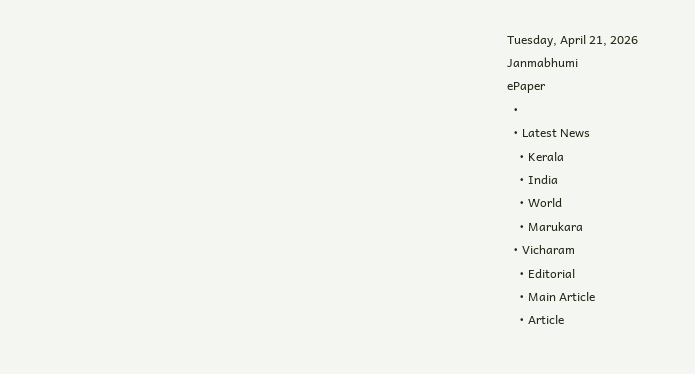Tuesday, April 21, 2026
Janmabhumi
ePaper
  •
  • Latest News
    • Kerala
    • India
    • World
    • Marukara
  • Vicharam
    • Editorial
    • Main Article
    • Article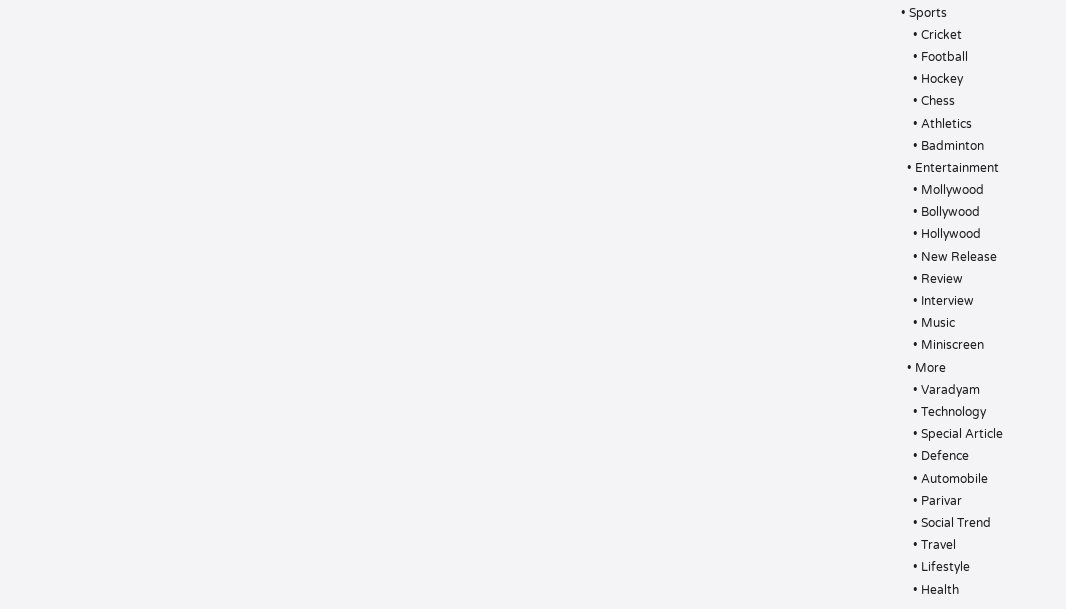• Sports
    • Cricket
    • Football
    • Hockey
    • Chess
    • Athletics
    • Badminton
  • Entertainment
    • Mollywood
    • Bollywood
    • Hollywood
    • New Release
    • Review
    • Interview
    • Music
    • Miniscreen
  • More
    • Varadyam
    • Technology
    • Special Article
    • Defence
    • Automobile
    • Parivar
    • Social Trend
    • Travel
    • Lifestyle
    • Health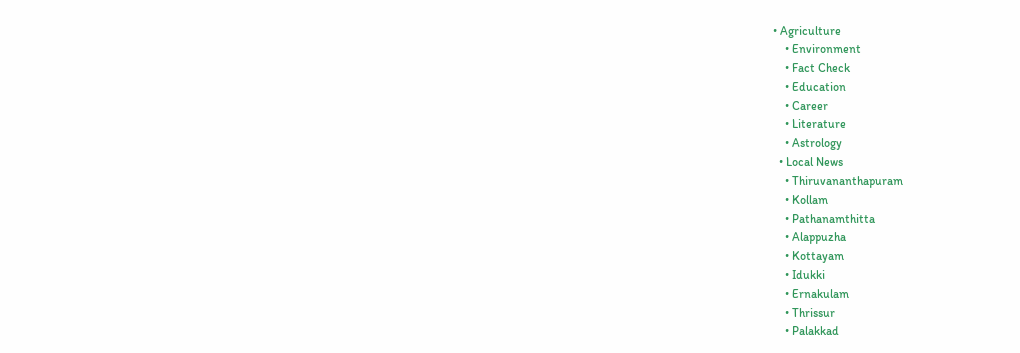• Agriculture
    • Environment
    • Fact Check
    • Education
    • Career
    • Literature
    • Astrology
  • Local News
    • Thiruvananthapuram
    • Kollam
    • Pathanamthitta
    • Alappuzha
    • Kottayam
    • Idukki
    • Ernakulam
    • Thrissur
    • Palakkad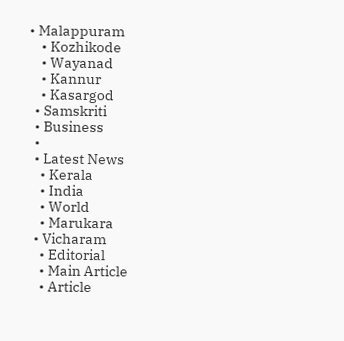• Malappuram
    • Kozhikode
    • Wayanad
    • Kannur
    • Kasargod
  • Samskriti
  • Business
  •
  • Latest News
    • Kerala
    • India
    • World
    • Marukara
  • Vicharam
    • Editorial
    • Main Article
    • Article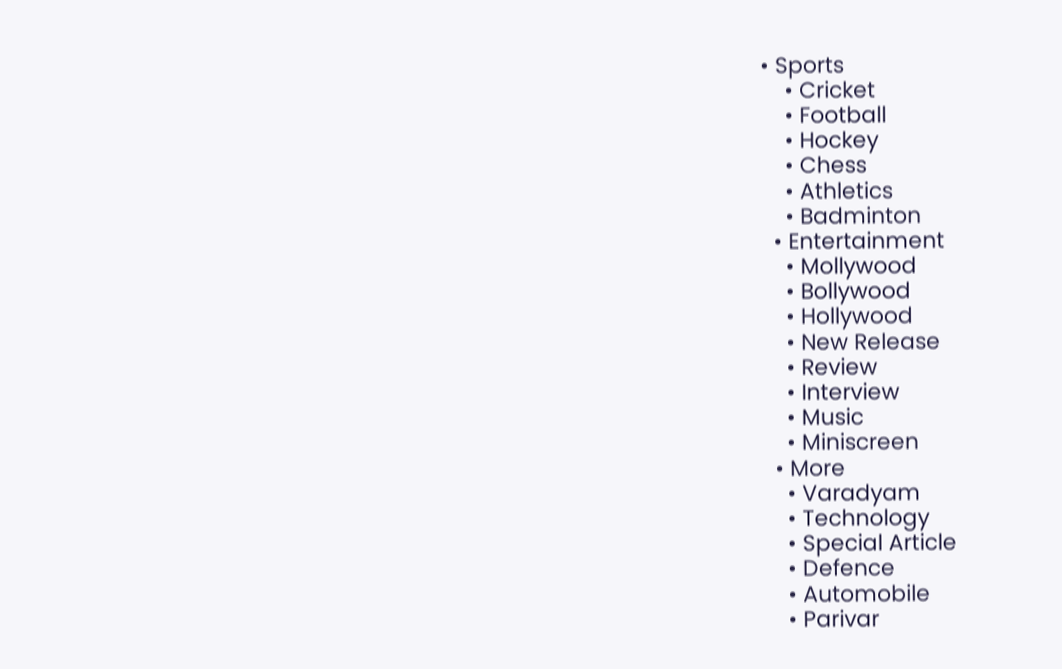• Sports
    • Cricket
    • Football
    • Hockey
    • Chess
    • Athletics
    • Badminton
  • Entertainment
    • Mollywood
    • Bollywood
    • Hollywood
    • New Release
    • Review
    • Interview
    • Music
    • Miniscreen
  • More
    • Varadyam
    • Technology
    • Special Article
    • Defence
    • Automobile
    • Parivar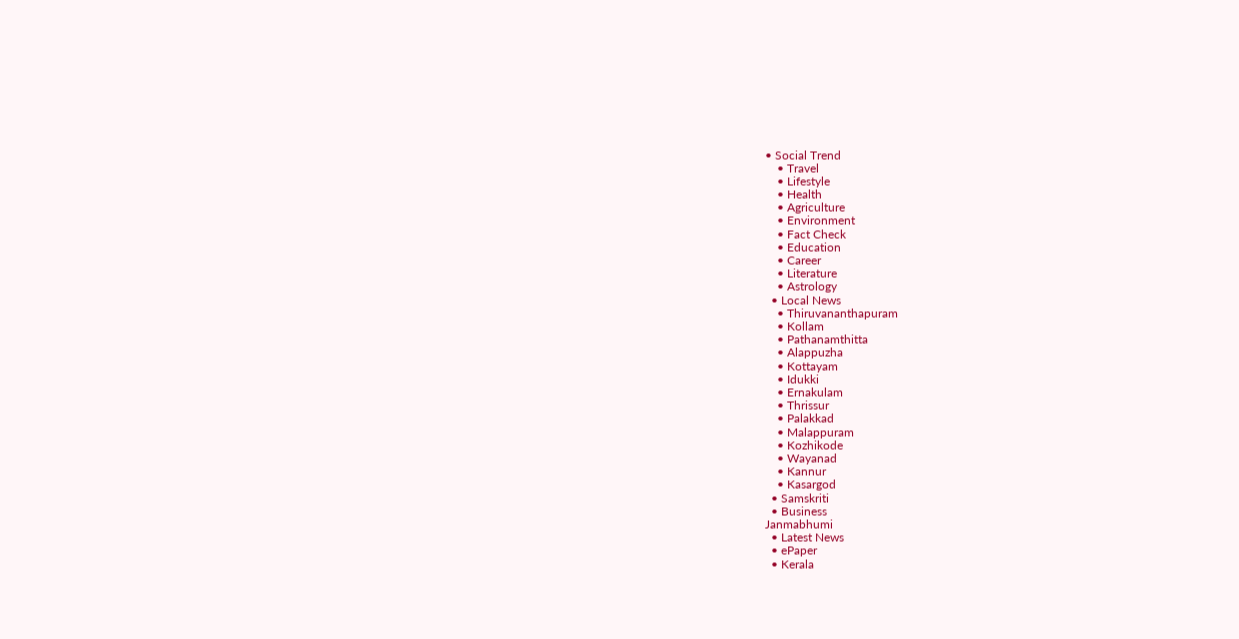• Social Trend
    • Travel
    • Lifestyle
    • Health
    • Agriculture
    • Environment
    • Fact Check
    • Education
    • Career
    • Literature
    • Astrology
  • Local News
    • Thiruvananthapuram
    • Kollam
    • Pathanamthitta
    • Alappuzha
    • Kottayam
    • Idukki
    • Ernakulam
    • Thrissur
    • Palakkad
    • Malappuram
    • Kozhikode
    • Wayanad
    • Kannur
    • Kasargod
  • Samskriti
  • Business
Janmabhumi
  • Latest News
  • ePaper
  • Kerala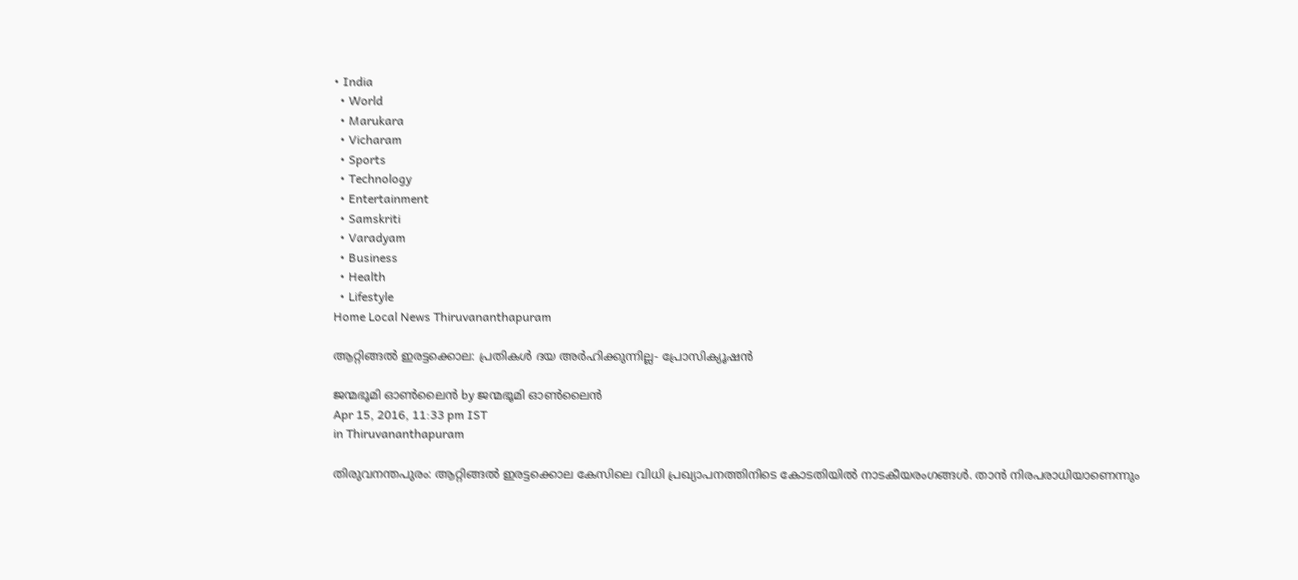• India
  • World
  • Marukara
  • Vicharam
  • Sports
  • Technology
  • Entertainment
  • Samskriti
  • Varadyam
  • Business
  • Health
  • Lifestyle
Home Local News Thiruvananthapuram

ആറ്റിങ്ങല്‍ ഇരട്ടക്കൊല: പ്രതികള്‍ ദയ അര്‍ഹിക്കുന്നില്ല- പ്രോസിക്യൂഷന്‍

ജന്മഭൂമി ഓണ്‍ലൈന്‍ by ജന്മഭൂമി ഓണ്‍ലൈന്‍
Apr 15, 2016, 11:33 pm IST
in Thiruvananthapuram

തിരുവനന്തപുരം: ആറ്റിങ്ങല്‍ ഇരട്ടക്കൊല കേസിലെ വിധി പ്രഖ്യാപനത്തിനിടെ കോടതിയില്‍ നാടകീയരംഗങ്ങള്‍. താന്‍ നിരപരാധിയാണെന്നും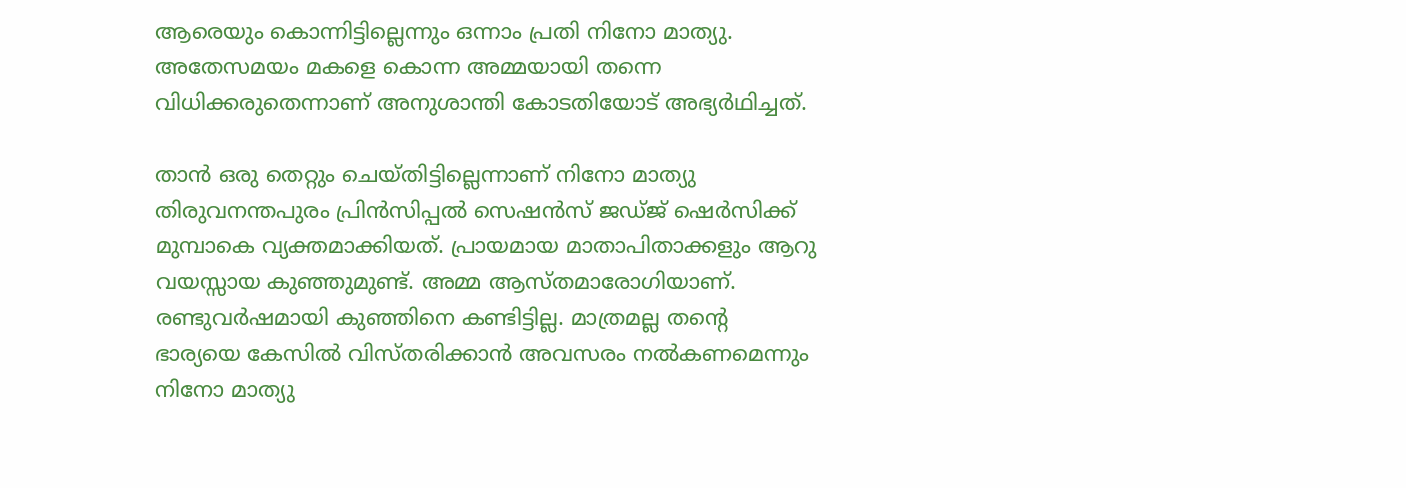ആരെയും കൊന്നിട്ടില്ലെന്നും ഒന്നാം പ്രതി നിനോ മാത്യു. അതേസമയം മകളെ കൊന്ന അമ്മയായി തന്നെ വിധിക്കരുതെന്നാണ് അനുശാന്തി കോടതിയോട് അഭ്യര്‍ഥിച്ചത്.

താന്‍ ഒരു തെറ്റും ചെയ്തിട്ടില്ലെന്നാണ് നിനോ മാത്യു തിരുവനന്തപുരം പ്രിന്‍സിപ്പല്‍ സെഷന്‍സ് ജഡ്ജ് ഷെര്‍സിക്ക് മുമ്പാകെ വ്യക്തമാക്കിയത്. പ്രായമായ മാതാപിതാക്കളും ആറു വയസ്സായ കുഞ്ഞുമുണ്ട്. അമ്മ ആസ്തമാരോഗിയാണ്. രണ്ടുവര്‍ഷമായി കുഞ്ഞിനെ കണ്ടിട്ടില്ല. മാത്രമല്ല തന്റെ ഭാര്യയെ കേസില്‍ വിസ്തരിക്കാന്‍ അവസരം നല്‍കണമെന്നും നിനോ മാത്യു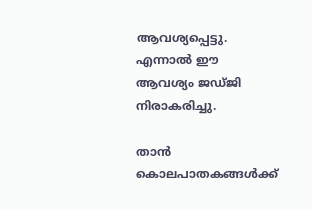ആവശ്യപ്പെട്ടു. എന്നാല്‍ ഈ ആവശ്യം ജഡ്ജി നിരാകരിച്ചു.

താന്‍ കൊലപാതകങ്ങള്‍ക്ക്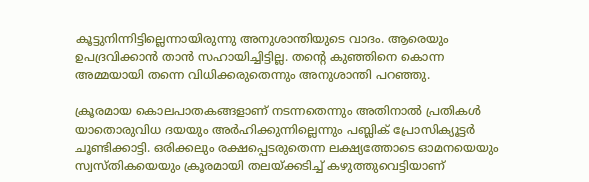കൂട്ടുനിന്നിട്ടില്ലെന്നായിരുന്നു അനുശാന്തിയുടെ വാദം. ആരെയും ഉപദ്രവിക്കാന്‍ താന്‍ സഹായിച്ചിട്ടില്ല. തന്റെ കുഞ്ഞിനെ കൊന്ന അമ്മയായി തന്നെ വിധിക്കരുതെന്നും അനുശാന്തി പറഞ്ഞു.

ക്രൂരമായ കൊലപാതകങ്ങളാണ് നടന്നതെന്നും അതിനാല്‍ പ്രതികള്‍ യാതൊരുവിധ ദയയും അര്‍ഹിക്കുന്നില്ലെന്നും പബ്ലിക് പ്രോസിക്യൂട്ടര്‍ ചൂണ്ടിക്കാട്ടി. ഒരിക്കലും രക്ഷപ്പെടരുതെന്ന ലക്ഷ്യത്തോടെ ഓമനയെയും സ്വസ്തികയെയും ക്രൂരമായി തലയ്‌ക്കടിച്ച് കഴുത്തുവെട്ടിയാണ്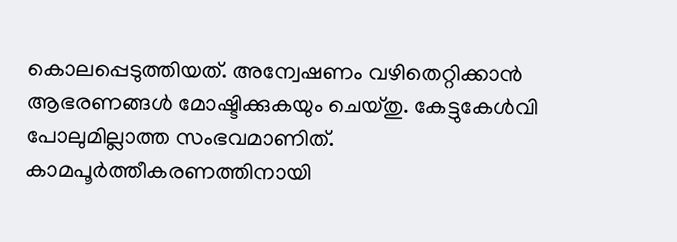കൊലപ്പെടുത്തിയത്. അന്വേഷണം വഴിതെറ്റിക്കാന്‍ ആഭരണങ്ങള്‍ മോഷ്ടിക്കുകയും ചെയ്തു. കേട്ടുകേള്‍വി പോലുമില്ലാത്ത സംഭവമാണിത്. കാമപൂര്‍ത്തീകരണത്തിനായി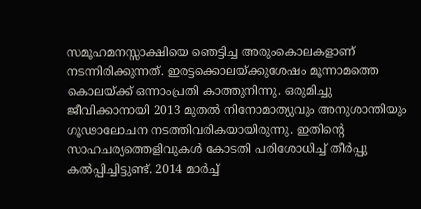സമൂഹമനസ്സാക്ഷിയെ ഞെട്ടിച്ച അരുംകൊലകളാണ് നടന്നിരിക്കുന്നത്. ഇരട്ടക്കൊലയ്‌ക്കുശേഷം മൂന്നാമത്തെ കൊലയ്‌ക്ക് ഒന്നാംപ്രതി കാത്തുനിന്നു. ഒരുമിച്ചു ജീവിക്കാനായി 2013 മുതല്‍ നിനോമാത്യുവും അനുശാന്തിയും ഗൂഢാലോചന നടത്തിവരികയായിരുന്നു. ഇതിന്റെ സാഹചര്യത്തെളിവുകള്‍ കോടതി പരിശോധിച്ച് തീര്‍പ്പു കല്‍പ്പിച്ചിട്ടുണ്ട്. 2014 മാര്‍ച്ച്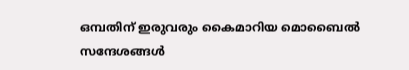ഒമ്പതിന് ഇരുവരും കൈമാറിയ മൊബൈല്‍ സന്ദേശങ്ങള്‍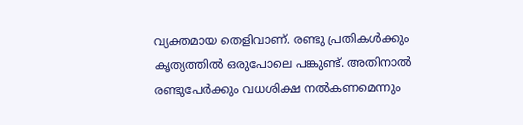വ്യക്തമായ തെളിവാണ്. രണ്ടു പ്രതികള്‍ക്കും കൃത്യത്തില്‍ ഒരുപോലെ പങ്കുണ്ട്. അതിനാല്‍ രണ്ടുപേര്‍ക്കും വധശിക്ഷ നല്‍കണമെന്നും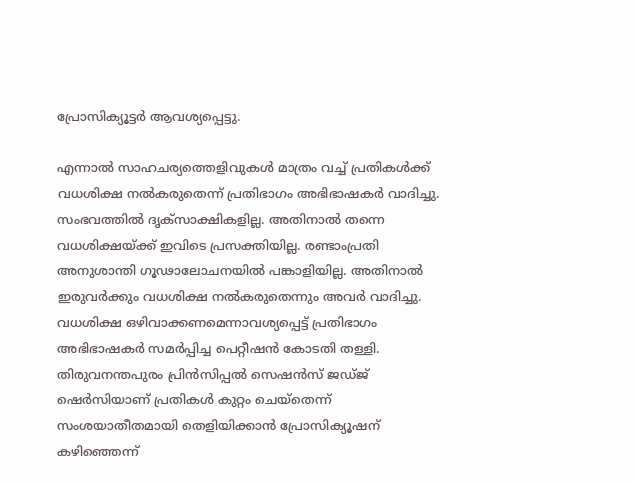പ്രോസിക്യൂട്ടര്‍ ആവശ്യപ്പെട്ടു.

എന്നാല്‍ സാഹചര്യത്തെളിവുകള്‍ മാത്രം വച്ച് പ്രതികള്‍ക്ക് വധശിക്ഷ നല്‍കരുതെന്ന് പ്രതിഭാഗം അഭിഭാഷകര്‍ വാദിച്ചു. സംഭവത്തില്‍ ദൃക്‌സാക്ഷികളില്ല. അതിനാല്‍ തന്നെ വധശിക്ഷയ്‌ക്ക് ഇവിടെ പ്രസക്തിയില്ല. രണ്ടാംപ്രതി അനുശാന്തി ഗൂഢാലോചനയില്‍ പങ്കാളിയില്ല. അതിനാല്‍ ഇരുവര്‍ക്കും വധശിക്ഷ നല്‍കരുതെന്നും അവര്‍ വാദിച്ചു. വധശിക്ഷ ഒഴിവാക്കണമെന്നാവശ്യപ്പെട്ട് പ്രതിഭാഗം അഭിഭാഷകര്‍ സമര്‍പ്പിച്ച പെറ്റീഷന്‍ കോടതി തള്ളി. തിരുവനന്തപുരം പ്രിന്‍സിപ്പല്‍ സെഷന്‍സ് ജഡ്ജ് ഷെര്‍സിയാണ് പ്രതികള്‍ കുറ്റം ചെയ്‌തെന്ന് സംശയാതീതമായി തെളിയിക്കാന്‍ പ്രോസിക്യൂഷന് കഴിഞ്ഞെന്ന്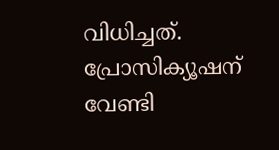വിധിച്ചത്. പ്രോസിക്യൂഷന് വേണ്ടി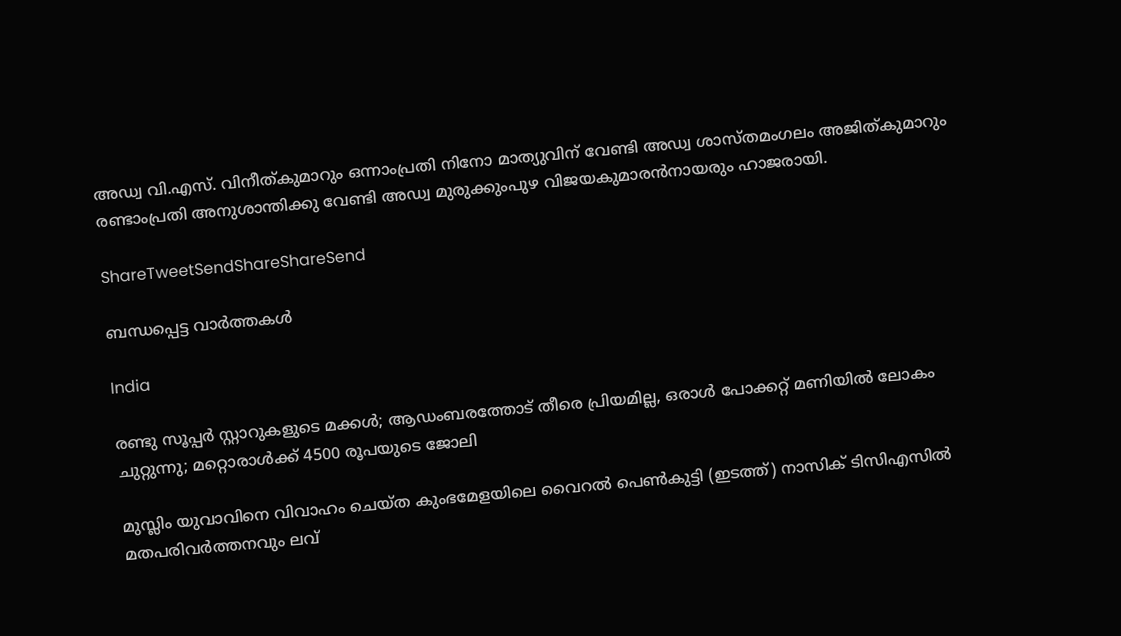അഡ്വ വി.എസ്. വിനീത്കുമാറും ഒന്നാംപ്രതി നിനോ മാത്യുവിന് വേണ്ടി അഡ്വ ശാസ്തമംഗലം അജിത്കുമാറും രണ്ടാംപ്രതി അനുശാന്തിക്കു വേണ്ടി അഡ്വ മുരുക്കുംപുഴ വിജയകുമാരന്‍നായരും ഹാജരായി.

ShareTweetSendShareShareSend

ബന്ധപ്പെട്ട വാര്‍ത്തകള്‍

India

രണ്ടു സൂപ്പര്‍ സ്റ്റാറുകളുടെ മക്കള്‍; ആഡംബരത്തോട് തീരെ പ്രിയമില്ല, ഒരാള്‍ പോക്കറ്റ് മണിയില്‍ ലോകം ചുറ്റുന്നു; മറ്റൊരാള്‍ക്ക് 4500 രൂപയുടെ ജോലി

മുസ്ലിം യുവാവിനെ വിവാഹം ചെയ്ത കുംഭമേളയിലെ വൈറല്‍ പെണ്‍കുട്ടി (ഇടത്ത്) നാസിക് ടിസിഎസില്‍ മതപരിവര്‍ത്തനവും ലവ്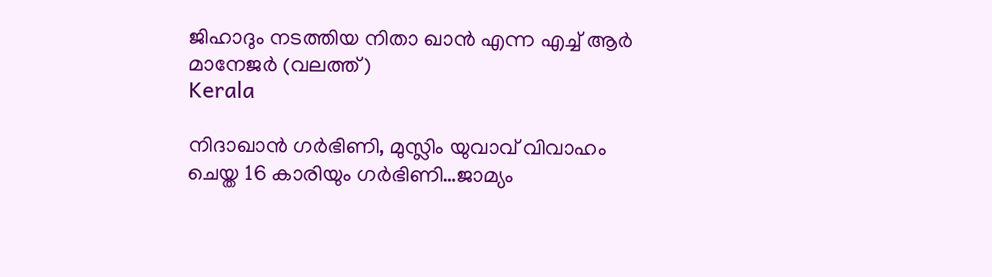ജിഹാദും നടത്തിയ നിതാ ഖാന്‍ എന്ന എച്ച് ആര്‍ മാനേജര്‍ (വലത്ത്)
Kerala

നിദാഖാന്‍ ഗര്‍ഭിണി, മുസ്ലിം യുവാവ് വിവാഹം ചെയ്ത 16 കാരിയും ഗര്‍ഭിണി…ജാമ്യം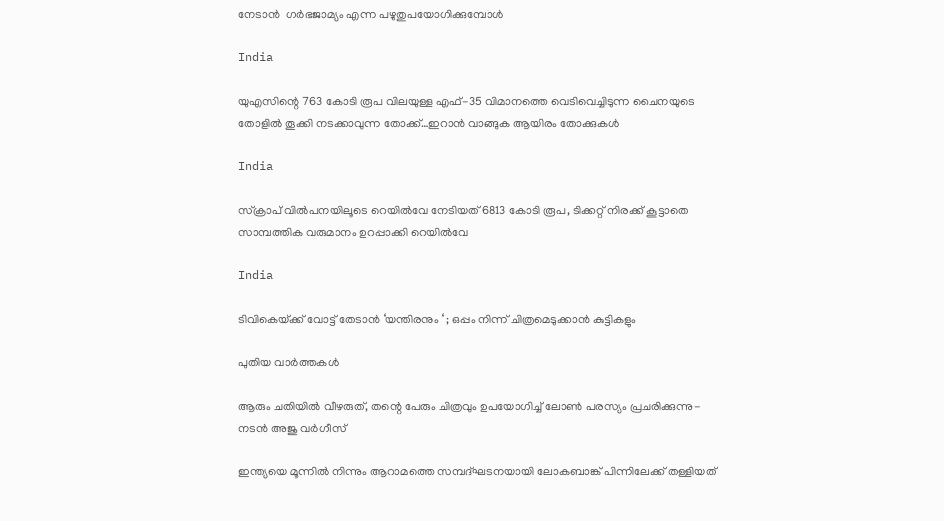നേടാന്‍  ഗര്‍ഭജാമ്യം എന്ന പഴുതുപയോഗിക്കുമ്പോള്‍

India

യുഎസിന്റെ 763 കോടി രൂപ വിലയുള്ള എഫ്-35 വിമാനത്തെ വെടിവെച്ചിടുന്ന ചൈനയുടെ തോളില്‍ തൂക്കി നടക്കാവുന്ന തോക്ക്…ഇറാന്‍ വാങ്ങുക ആയിരം തോക്കുകള്‍

India

സ്ക്രാപ് വില്‍പനയിലൂടെ റെയില്‍വേ നേടിയത് 6813 കോടി രൂപ, ടിക്കറ്റ് നിരക്ക് കൂട്ടാതെ സാമ്പത്തിക വരുമാനം ഉറപ്പാക്കി റെയില്‍വേ

India

ടിവികെയ്‌ക്ക് വോട്ട് തേടാൻ ‘യന്തിരനും ‘ ; ഒപ്പം നിന്ന് ചിത്രമെടുക്കാൻ കുട്ടികളും

പുതിയ വാര്‍ത്തകള്‍

ആരും ചതിയില്‍ വീഴരുത്, തന്റെ പേരും ചിത്രവും ഉപയോഗിച്ച് ലോണ്‍ പരസ്യം പ്രചരിക്കുന്നു- നടന്‍ അജു വര്‍ഗീസ്

ഇന്ത്യയെ മൂന്നില്‍ നിന്നും ആറാമത്തെ സമ്പദ്ഘടനയായി ലോകബാങ്ക് പിന്നിലേക്ക് തള്ളിയത്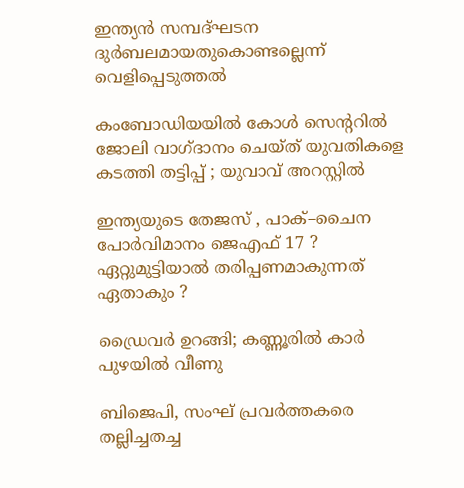ഇന്ത്യന്‍ സമ്പദ്ഘടന ദുര്‍ബലമായതുകൊണ്ടല്ലെന്ന് വെളിപ്പെടുത്തല്‍

കംബോഡിയയില്‍ കോള്‍ സെന്ററില്‍ ജോലി വാഗ്ദാനം ചെയ്ത് യുവതികളെ കടത്തി തട്ടിപ്പ് ; യുവാവ് അറസ്റ്റില്‍

ഇന്ത്യയുടെ തേജസ് , പാക്–ചൈന പോര്‍വിമാനം ജെഎഫ് 17 ? ഏറ്റുമുട്ടിയാൽ തരിപ്പണമാകുന്നത് ഏതാകും ?

ഡ്രൈവര്‍ ഉറങ്ങി; കണ്ണൂരില്‍ കാര്‍ പുഴയില്‍ വീണു

ബിജെപി, സംഘ് പ്രവര്‍ത്തകരെ തല്ലിച്ചതച്ച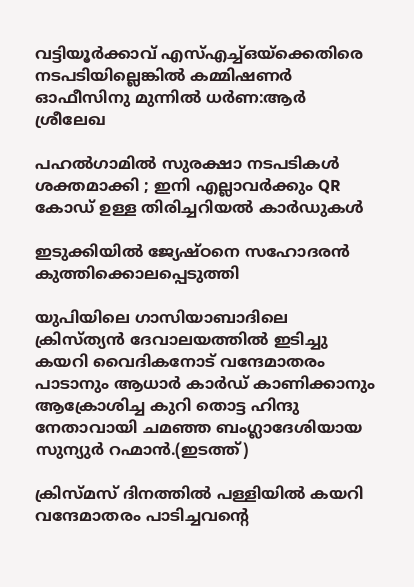വട്ടിയൂര്‍ക്കാവ് എസ്എച്ച്ഒയ്‌ക്കെതിരെ നടപടിയില്ലെങ്കില്‍ കമ്മിഷണര്‍ ഓഫീസിനു മുന്നില്‍ ധര്‍ണ:ആര്‍ ശ്രീലേഖ

പഹൽഗാമിൽ സുരക്ഷാ നടപടികൾ ശക്തമാക്കി ; ഇനി എല്ലാവർക്കും QR കോഡ് ഉള്ള തിരിച്ചറിയൽ കാർഡുകൾ

ഇടുക്കിയില്‍ ജ്യേഷ്ഠനെ സഹോദരന്‍ കുത്തിക്കൊലപ്പെടുത്തി

യുപിയിലെ ഗാസിയാബാദിലെ ക്രിസ്ത്യന്‍ ദേവാലയത്തില്‍ ഇടിച്ചു കയറി വൈദികനോട് വന്ദേമാതരം പാടാനും ആധാർ കാർഡ് കാണിക്കാനും ആക്രോശിച്ച കുറി തൊട്ട ഹിന്ദു നേതാവായി ചമഞ്ഞ ബംഗ്ലാദേശിയായ സുന്യുര്‍ റഹ്മാന്‍.(ഇടത്ത്)

ക്രിസ്മസ് ദിനത്തില്‍ പള്ളിയില്‍ കയറി വന്ദേമാതരം പാടിച്ചവന്റെ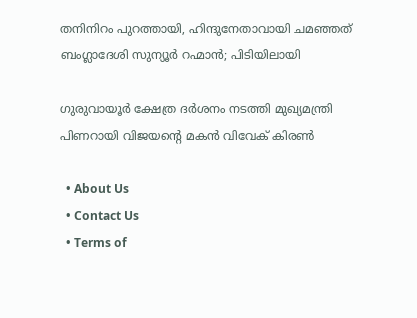തനിനിറം പുറത്തായി, ഹിന്ദുനേതാവായി ചമഞ്ഞത് ബംഗ്ലാദേശി സുന്യൂര്‍ റഹ്മാന്‍; പിടിയിലായി

ഗുരുവായൂര്‍ ക്ഷേത്ര ദര്‍ശനം നടത്തി മുഖ്യമന്ത്രി പിണറായി വിജയന്റെ മകന്‍ വിവേക് കിരണ്‍

  • About Us
  • Contact Us
  • Terms of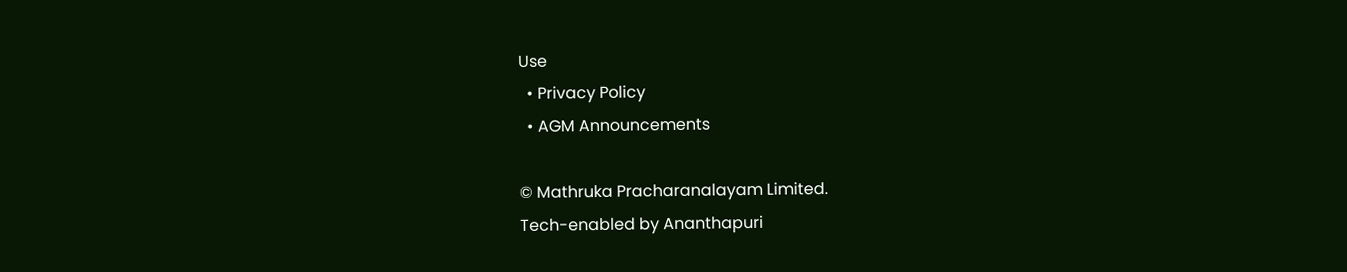Use
  • Privacy Policy
  • AGM Announcements

© Mathruka Pracharanalayam Limited.
Tech-enabled by Ananthapuri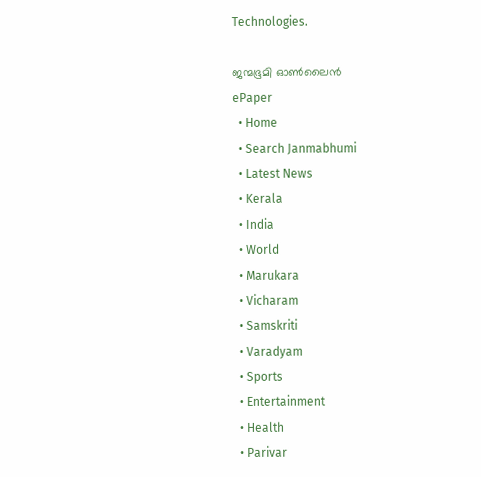Technologies.

ജന്മഭൂമി ഓണ്‍ലൈന്‍
ePaper
  • Home
  • Search Janmabhumi
  • Latest News
  • Kerala
  • India
  • World
  • Marukara
  • Vicharam
  • Samskriti
  • Varadyam
  • Sports
  • Entertainment
  • Health
  • Parivar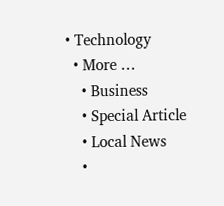• Technology
  • More …
    • Business
    • Special Article
    • Local News
    •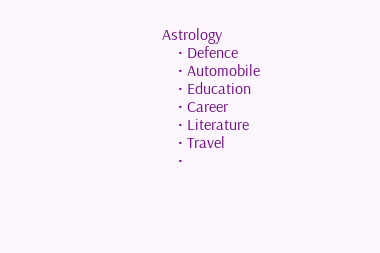Astrology
    • Defence
    • Automobile
    • Education
    • Career
    • Literature
    • Travel
    •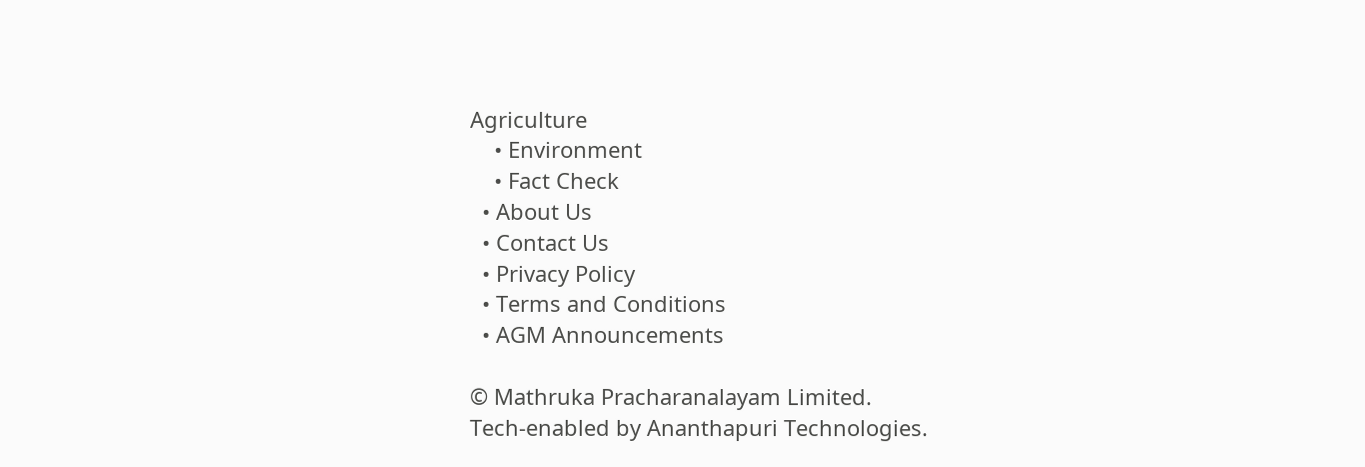Agriculture
    • Environment
    • Fact Check
  • About Us
  • Contact Us
  • Privacy Policy
  • Terms and Conditions
  • AGM Announcements

© Mathruka Pracharanalayam Limited.
Tech-enabled by Ananthapuri Technologies.